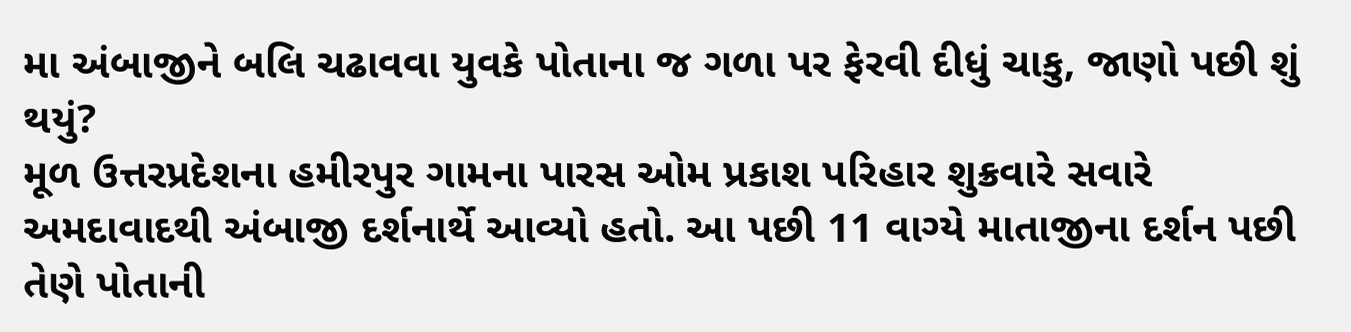મા અંબાજીને બલિ ચઢાવવા યુવકે પોતાના જ ગળા પર ફેરવી દીધું ચાકુ, જાણો પછી શું થયું?
મૂળ ઉત્તરપ્રદેશના હમીરપુર ગામના પારસ ઓમ પ્રકાશ પરિહાર શુક્રવારે સવારે અમદાવાદથી અંબાજી દર્શનાર્થે આવ્યો હતો. આ પછી 11 વાગ્યે માતાજીના દર્શન પછી તેણે પોતાની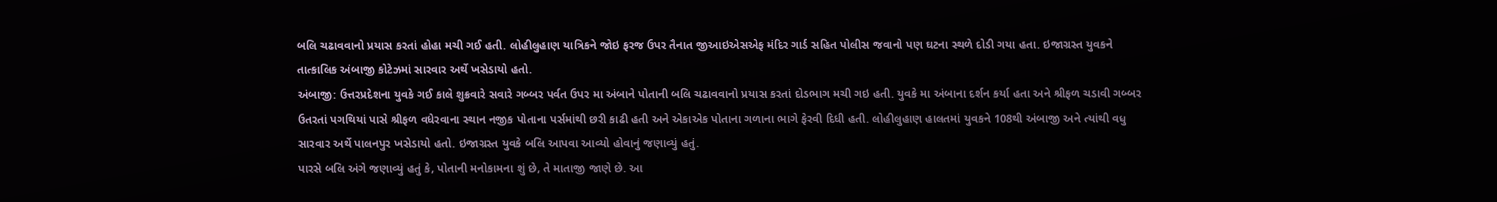બલિ ચઢાવવાનો પ્રયાસ કરતાં હોહા મચી ગઈ હતી. લોહીલુહાણ યાત્રિકને જોઇ ફરજ ઉપર તૈનાત જીઆઇએસએફ મંદિર ગાર્ડ સહિત પોલીસ જવાનો પણ ઘટના સ્થળે દોડી ગયા હતા. ઇજાગ્રસ્ત યુવકને તાત્કાલિક અંબાજી કોટેઝમાં સારવાર અર્થે ખસેડાયો હતો.
અંબાજી: ઉત્તરપ્રદેશના યુવકે ગઈ કાલે શુક્રવારે સવારે ગબ્બર પર્વત ઉપર મા અંબાને પોતાની બલિ ચઢાવવાનો પ્રયાસ કરતાં દોડભાગ મચી ગઇ હતી. યુવકે મા અંબાના દર્શન કર્યા હતા અને શ્રીફળ ચડાવી ગબ્બર ઉતરતાં પગથિયાં પાસે શ્રીફળ વધેરવાના સ્થાન નજીક પોતાના પર્સમાંથી છરી કાઢી હતી અને એકાએક પોતાના ગળાના ભાગે ફેરવી દિધી હતી. લોહીલુહાણ હાલતમાં યુવકને 108થી અંબાજી અને ત્યાંથી વધુ સારવાર અર્થે પાલનપુર ખસેડાયો હતો. ઇજાગ્રસ્ત યુવકે બલિ આપવા આવ્યો હોવાનું જણાવ્યું હતું.
પારસે બલિ અંગે જણાવ્યું હતું કે, પોતાની મનોકામના શું છે, તે માતાજી જાણે છે. આ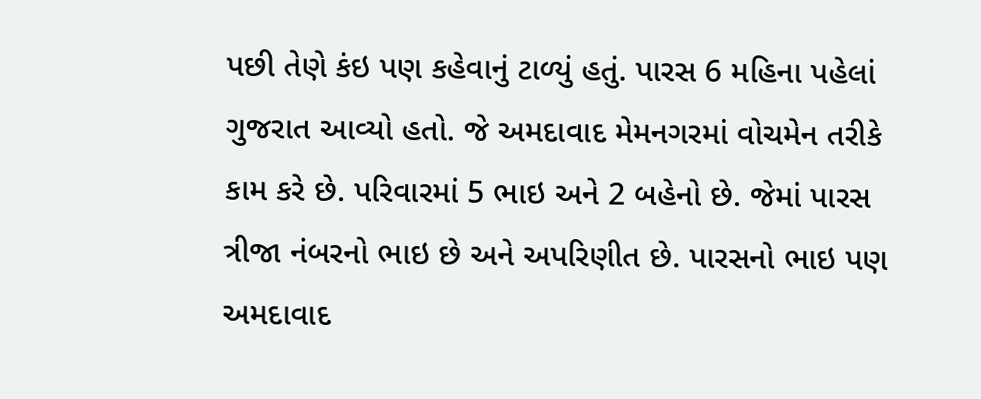પછી તેણે કંઇ પણ કહેવાનું ટાળ્યું હતું. પારસ 6 મહિના પહેલાં ગુજરાત આવ્યો હતો. જે અમદાવાદ મેમનગરમાં વોચમેન તરીકે કામ કરે છે. પરિવારમાં 5 ભાઇ અને 2 બહેનો છે. જેમાં પારસ ત્રીજા નંબરનો ભાઇ છે અને અપરિણીત છે. પારસનો ભાઇ પણ અમદાવાદ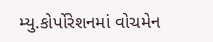મ્યુ.કોર્પોરેશનમાં વોચમેન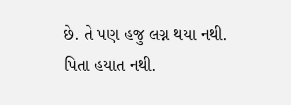છે. તે પણ હજુ લગ્ન થયા નથી. પિતા હયાત નથી.